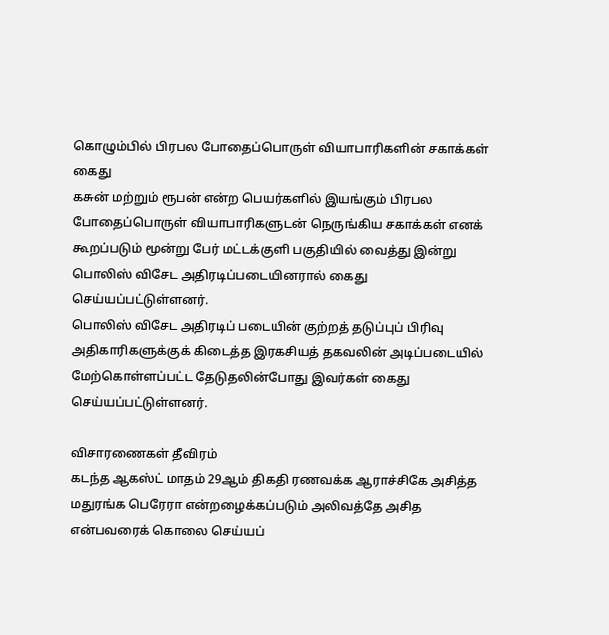கொழும்பில் பிரபல போதைப்பொருள் வியாபாரிகளின் சகாக்கள் கைது
கசுன் மற்றும் ரூபன் என்ற பெயர்களில் இயங்கும் பிரபல போதைப்பொருள் வியாபாரிகளுடன் நெருங்கிய சகாக்கள் எனக் கூறப்படும் மூன்று பேர் மட்டக்குளி பகுதியில் வைத்து இன்று பொலிஸ் விசேட அதிரடிப்படையினரால் கைது செய்யப்பட்டுள்ளனர்.
பொலிஸ் விசேட அதிரடிப் படையின் குற்றத் தடுப்புப் பிரிவு அதிகாரிகளுக்குக் கிடைத்த இரகசியத் தகவலின் அடிப்படையில் மேற்கொள்ளப்பட்ட தேடுதலின்போது இவர்கள் கைது செய்யப்பட்டுள்ளனர்.

விசாரணைகள் தீவிரம்
கடந்த ஆகஸ்ட் மாதம் 29ஆம் திகதி ரணவக்க ஆராச்சிகே அசித்த மதுரங்க பெரேரா என்றழைக்கப்படும் அலிவத்தே அசித என்பவரைக் கொலை செய்யப்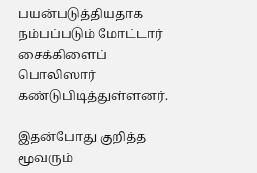பயன்படுத்தியதாக நம்பப்படும் மோட்டார் சைக்கிளைப் பொலிஸார் கண்டுபிடித்துள்ளனர்.

இதன்போது குறித்த மூவரும்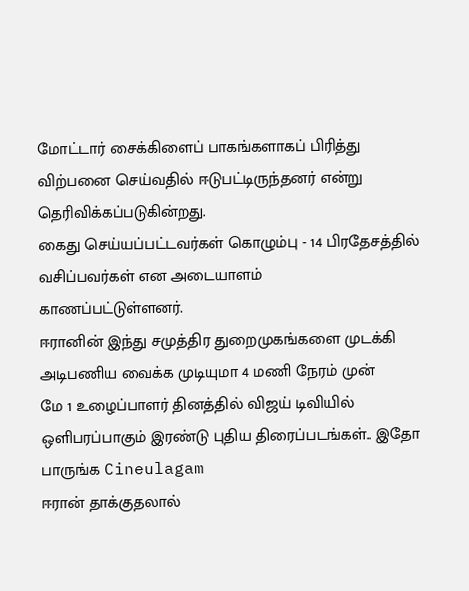மோட்டார் சைக்கிளைப் பாகங்களாகப் பிரித்து விற்பனை செய்வதில் ஈடுபட்டிருந்தனர் என்று தெரிவிக்கப்படுகின்றது.
கைது செய்யப்பட்டவர்கள் கொழும்பு - 14 பிரதேசத்தில் வசிப்பவர்கள் என அடையாளம்
காணப்பட்டுள்ளனர்.
ஈரானின் இந்து சமுத்திர துறைமுகங்களை முடக்கி அடிபணிய வைக்க முடியுமா 4 மணி நேரம் முன்
மே 1 உழைப்பாளர் தினத்தில் விஜய் டிவியில் ஒளிபரப்பாகும் இரண்டு புதிய திரைப்படங்கள்.. இதோ பாருங்க Cineulagam
ஈரான் தாக்குதலால்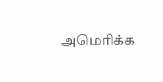அமெரிக்க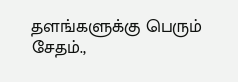தளங்களுக்கு பெரும் சேதம்.,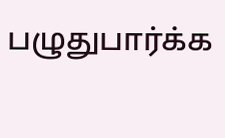பழுதுபார்க்க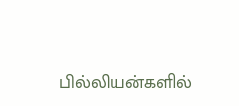பில்லியன்களில்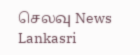செலவு News Lankasri